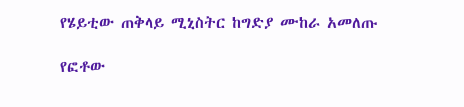የሄይቲው ጠቅላይ ሚኒስትር ከግድያ ሙከራ አመለጡ

የፎቶው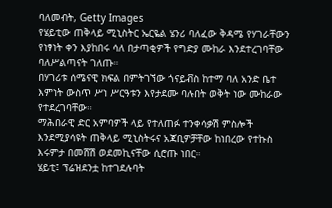ባለመብት, Getty Images
የሄይቲው ጠቅላይ ሚኒስትር ኤርዬል ሄንሪ ባለፈው ቅዳሜ የሃገራቸውን የነፃነት ቀን እያከበሩ ሳለ በታጣቂዎች የግድያ ሙከራ እንደተረገባቸው ባለሥልጣናት ገለጡ።
በሃገሪቱ ሰሜናዊ ክፍል በምትገኘው ጎናይቭስ ከተማ ባለ አንድ ቤተ እምነት ውስጥ ሥነ ሥርዓቱን እየታደሙ ባሉበት ወቅት ነው ሙከራው የተደረገባቸው።
ማሕበራዊ ድር አምባዎች ላይ የተለጠፉ ተንቀሳቃሽ ምስሎች እንደሚያሳዩት ጠቅላይ ሚኒስትሩና አጃቢዎቻቸው ከነበረው የተኩስ እሩምታ በመሸሽ ወደመኪናቸው ሲሮጡ ነበር።
ሄይቲ፤ ፕሬዝደንቷ ከተገደሉባት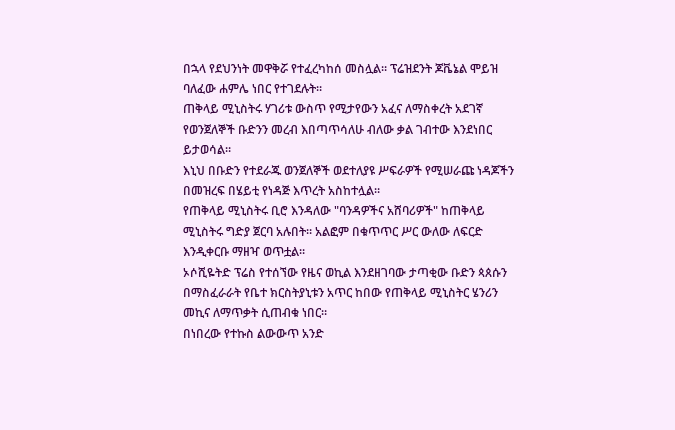በኋላ የደህንነት መዋቅሯ የተፈረካከሰ መስሏል። ፕሬዝደንት ጆቬኔል ሞይዝ ባለፈው ሐምሌ ነበር የተገደሉት።
ጠቅላይ ሚኒስትሩ ሃገሪቱ ውስጥ የሚታየውን አፈና ለማስቀረት አደገኛ የወንጀለኞች ቡድንን መረብ እበጣጥሳለሁ ብለው ቃል ገብተው እንደነበር ይታወሳል።
እኒህ በቡድን የተደራጁ ወንጀለኞች ወደተለያዩ ሥፍራዎች የሚሠራጩ ነዳጆችን በመዝረፍ በሄይቲ የነዳጅ እጥረት አስከተሏል።
የጠቅላይ ሚኒስትሩ ቢሮ እንዳለው "ባንዳዎችና አሸባሪዎች" ከጠቅላይ ሚኒስትሩ ግድያ ጀርባ አሉበት። አልፎም በቁጥጥር ሥር ውለው ለፍርድ እንዲቀርቡ ማዘዣ ወጥቷል።
ኦሶሺዬትድ ፕሬስ የተሰኘው የዜና ወኪል እንደዘገባው ታጣቂው ቡድን ጳጰሱን በማስፈራራት የቤተ ክርስትያኒቱን አጥር ከበው የጠቅላይ ሚኒስትር ሄንሪን መኪና ለማጥቃት ሲጠብቁ ነበር።
በነበረው የተኩስ ልውውጥ አንድ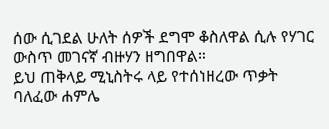ሰው ሲገደል ሁለት ሰዎች ደግሞ ቆስለዋል ሲሉ የሃገር ውስጥ መገናኛ ብዙሃን ዘግበዋል።
ይህ ጠቅላይ ሚኒስትሩ ላይ የተሰነዘረው ጥቃት ባለፈው ሐምሌ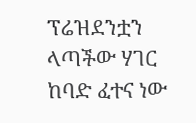ፕሬዝደንቷን ላጣችው ሃገር ከባድ ፈተና ነው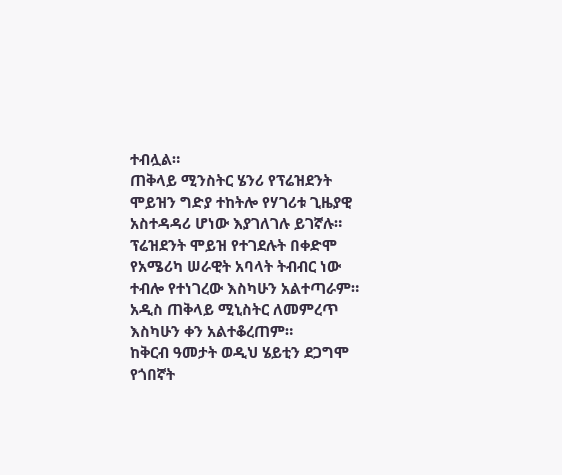ተብሏል።
ጠቅላይ ሚንስትር ሄንሪ የፕሬዝደንት ሞይዝን ግድያ ተከትሎ የሃገሪቱ ጊዜያዊ አስተዳዳሪ ሆነው እያገለገሉ ይገኛሉ።
ፕሬዝደንት ሞይዝ የተገደሉት በቀድሞ የአሜሪካ ሠራዊት አባላት ትብብር ነው ተብሎ የተነገረው እስካሁን አልተጣራም።
አዲስ ጠቅላይ ሚኒስትር ለመምረጥ እስካሁን ቀን አልተቆረጠም።
ከቅርብ ዓመታት ወዲህ ሄይቲን ደጋግሞ የጎበኛት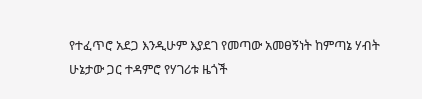የተፈጥሮ አደጋ እንዲሁም እያደገ የመጣው አመፀኝነት ከምጣኔ ሃብት ሁኔታው ጋር ተዳምሮ የሃገሪቱ ዜጎች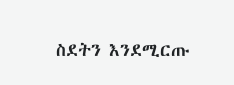ስደትን እንደሚርጡ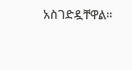አስገድዷቸዋል።